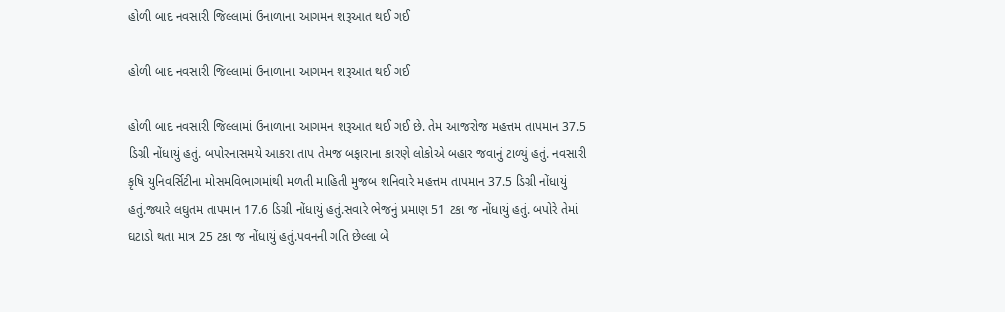હોળી બાદ નવસારી જિલ્લામાં ઉનાળાના આગમન શરૂઆત થઈ ગઈ

હોળી બાદ નવસારી જિલ્લામાં ઉનાળાના આગમન શરૂઆત થઈ ગઈ

હોળી બાદ નવસારી જિલ્લામાં ઉનાળાના આગમન શરૂઆત થઈ ગઈ છે. તેમ આજરોજ મહત્તમ તાપમાન 37.5 ડિગ્રી નોંધાયું હતું. બપોરનાસમયે આકરા તાપ તેમજ બફારાના કારણે લોકોએ બહાર જવાનું ટાળ્યું હતું. નવસારી કૃષિ યુનિવર્સિટીના મોસમવિભાગમાંથી મળતી માહિતી મુજબ શનિવારે મહત્તમ તાપમાન 37.5 ડિગ્રી નોંધાયું હતું.જ્યારે લઘુતમ તાપમાન 17.6 ડિગ્રી નોંધાયું હતું.સવારે ભેજનું પ્રમાણ 51 ટકા જ નોંધાયું હતું. બપોરે તેમાં ઘટાડો થતા માત્ર 25 ટકા જ નોંધાયું હતું.પવનની ગતિ છેલ્લા બે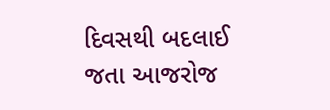દિવસથી બદલાઈ જતા આજરોજ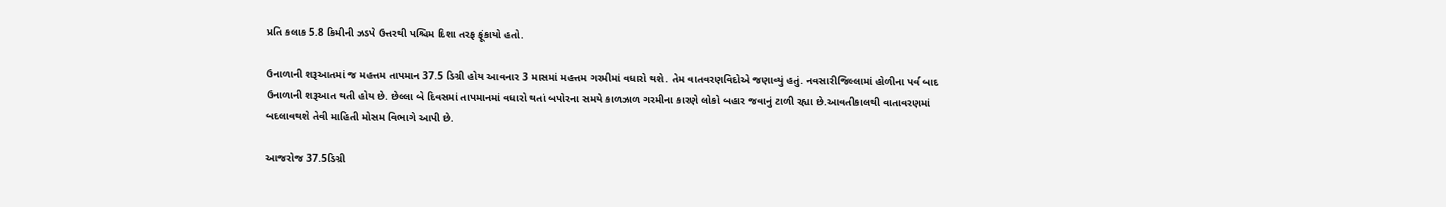પ્રતિ કલાક 5.8 કિમીની ઝડપે ઉત્તરથી પશ્ચિમ દિશા તરફ ફૂંકાયો હતો.

ઉનાળાની શરૂઆતમાં જ મહત્તમ તાપમાન 37.5 ડિગ્રી હોય આવનાર 3 માસમાં મહત્તમ ગરમીમાં વધારો થશે. તેમ વાતવરણવિદોએ જણાવ્યું હતું. નવસારીજિલ્લામાં હોળીના પર્વ બાદ ઉનાળાની શરૂઆત થતી હોય છે. છેલ્લા બે દિવસમાં તાપમાનમાં વધારો થતાં બપોરના સમયે કાળઝાળ ગરમીના કારણે લોકો બહાર જવાનું ટાળી રહ્યા છે.આવતીકાલથી વાતાવરણમાં બદલાવથશે તેવી માહિતી મોસમ વિભાગે આપી છે.

આજરોજ 37.5ડિગ્રી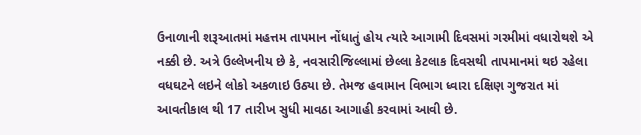ઉનાળાની શરૂઆતમાં મહત્તમ તાપમાન નોંધાતું હોય ત્યારે આગામી દિવસમાં ગરમીમાં વધારોથશે એ નક્કી છે. અત્રે ઉલ્લેખનીય છે કે, નવસારીજિલ્લામાં છેલ્લા કેટલાક દિવસથી તાપમાનમાં થઇ રહેલા વધઘટને લઇને લોકો અકળાઇ ઉઠ્યા છે. તેમજ હવામાન વિભાગ ધ્વારા દક્ષિણ ગુજરાત માં આવતીકાલ થી 17 તારીખ સુધી માવઠા આગાહી કરવામાં આવી છે.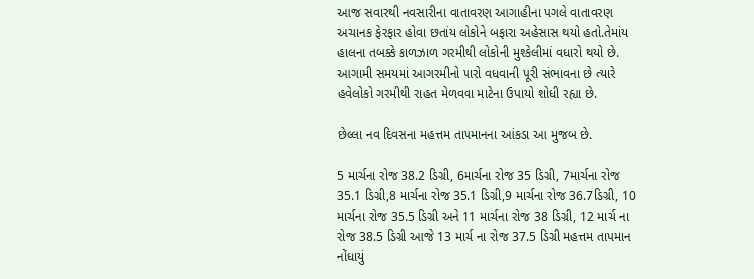આજ સવારથી નવસારીના વાતાવરણ આગાહીના પગલે વાતાવરણ અચાનક ફેરફાર હોવા છતાંય લોકોને બફારા અહેસાસ થયો હતો.તેમાંય હાલના તબક્કે કાળઝાળ ગરમીથી લોકોની મુશ્કેલીમાં વધારો થયો છે. આગામી સમયમાં આગરમીનો પારો વધવાની પૂરી સંભાવના છે ત્યારે હવેલોકો ગરમીથી રાહત મેળવવા માટેના ઉપાયો શોધી રહ્યા છે.

છેલ્લા નવ દિવસના મહત્તમ તાપમાનના આંકડા આ મુજબ છે.

5 માર્ચના રોજ 38.2 ડિગ્રી, 6માર્ચના રોજ 35 ડિગ્રી, 7માર્ચના રોજ 35.1 ડિગ્રી,8 માર્ચના રોજ 35.1 ડિગ્રી,9 માર્ચના રોજ 36.7ડિગ્રી, 10 માર્ચના રોજ 35.5 ડિગ્રી અને 11 માર્ચના રોજ 38 ડિગ્રી, 12 માર્ચ ના રોજ 38.5 ડિગ્રી આજે 13 માર્ચ ના રોજ 37.5 ડિગ્રી મહત્તમ તાપમાન નોંધાયું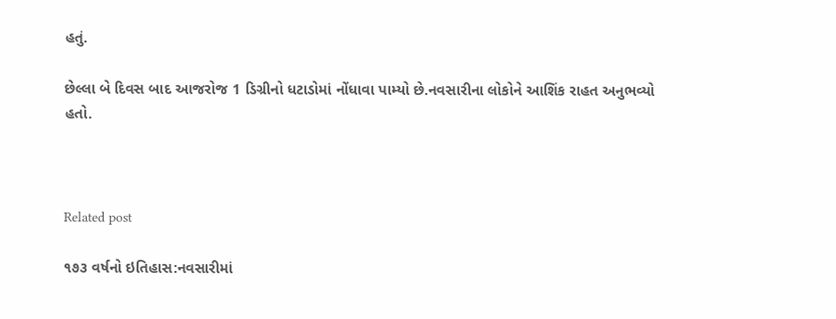હતું.

છેલ્લા બે દિવસ બાદ આજરોજ 1 ડિગ્રીનો ધટાડોમાં નોંધાવા પામ્યો છે.નવસારીના લોકોને આશિંક રાહત અનુભવ્યો હતો.



Related post

૧૭૩ વર્ષનો ઇતિહાસ:નવસારીમાં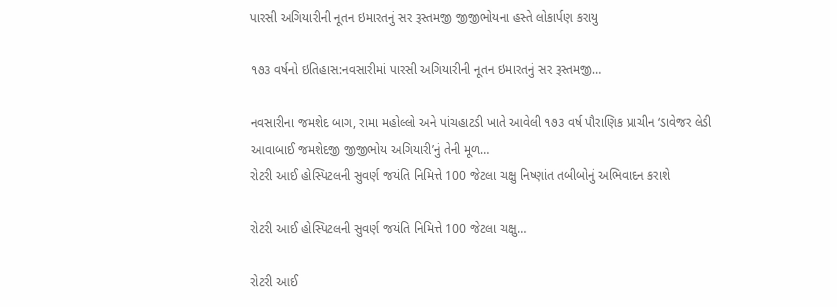પારસી અગિયારીની નૂતન ઇમારતનું સર રૂસ્તમજી જીજીભોયના હસ્તે લોકાર્પણ કરાયુ

૧૭૩ વર્ષનો ઇતિહાસ:નવસારીમાં પારસી અગિયારીની નૂતન ઇમારતનું સર રૂસ્તમજી…

નવસારીના જમશેદ બાગ, રામા મહોલ્લો અને પાંચહાટડી ખાતે આવેલી ૧૭૩ વર્ષ પૌરાણિક પ્રાચીન ‘ડાવેજર લેડી આવાબાઈ જમશેદજી જીજીભોય અગિયારી’નું તેની મૂળ…
રોટરી આઈ હોસ્પિટલની સુવર્ણ જયંતિ નિમિત્તે 100 જેટલા ચક્ષુ નિષ્ણાંત તબીબોનું અભિવાદન કરાશે

રોટરી આઈ હોસ્પિટલની સુવર્ણ જયંતિ નિમિત્તે 100 જેટલા ચક્ષુ…

રોટરી આઈ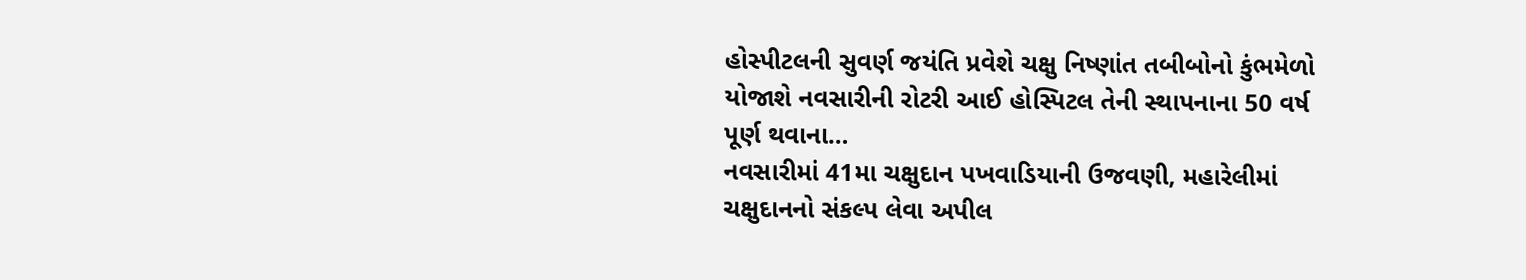હોસ્પીટલની સુવર્ણ જયંતિ પ્રવેશે ચક્ષુ નિષ્ણાંત તબીબોનો કુંભમેળો યોજાશે નવસારીની રોટરી આઈ હોસ્પિટલ તેની સ્થાપનાના 50 વર્ષ પૂર્ણ થવાના…
નવસારીમાં 41મા ચક્ષુદાન પખવાડિયાની ઉજવણી, મહારેલીમાં ચક્ષુદાનનો સંકલ્પ લેવા અપીલ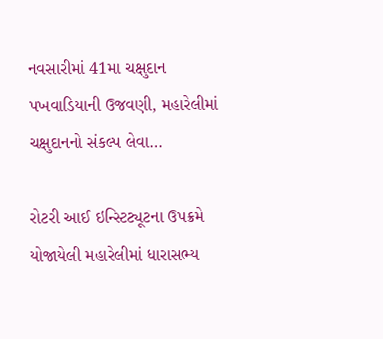નવસારીમાં 41મા ચક્ષુદાન પખવાડિયાની ઉજવણી, મહારેલીમાં ચક્ષુદાનનો સંકલ્પ લેવા…

રોટરી આઈ ઇન્સ્ટિટ્યૂટના ઉપક્રમે યોજાયેલી મહારેલીમાં ધારાસભ્ય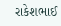રાકેશભાઈ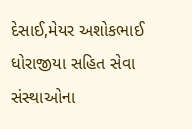દેસાઈ,મેયર અશોકભાઈ ધોરાજીયા સહિત સેવા સંસ્થાઓના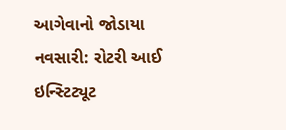આગેવાનો જોડાયા નવસારી: રોટરી આઈ ઇન્સ્ટિટ્યૂટ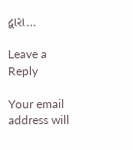દ્વારા…

Leave a Reply

Your email address will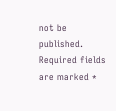not be published. Required fields are marked *